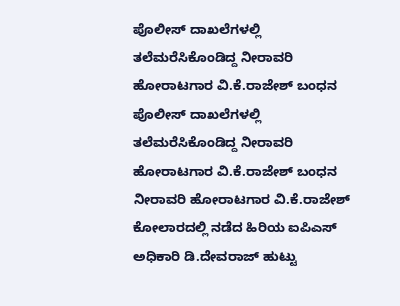ಪೊಲೀಸ್ ದಾಖಲೆಗಳಲ್ಲಿ ತಲೆಮರೆಸಿಕೊಂಡಿದ್ದ ನೀರಾವರಿ ಹೋರಾಟಗಾರ ವಿ.ಕೆ.ರಾಜೇಶ್ ಬಂಧನ
ಪೊಲೀಸ್ ದಾಖಲೆಗಳಲ್ಲಿ ತಲೆಮರೆಸಿಕೊಂಡಿದ್ದ ನೀರಾವರಿ ಹೋರಾಟಗಾರ ವಿ.ಕೆ.ರಾಜೇಶ್ ಬಂಧನ
ನೀರಾವರಿ ಹೋರಾಟಗಾರ ವಿ.ಕೆ.ರಾಜೇಶ್ ಕೋಲಾರದಲ್ಲಿ ನಡೆದ ಹಿರಿಯ ಐಪಿಎಸ್ ಅಧಿಕಾರಿ ಡಿ.ದೇವರಾಜ್ ಹುಟ್ಟು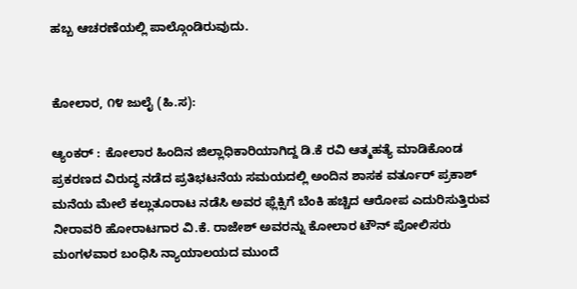ಹಬ್ಬ ಆಚರಣೆಯಲ್ಲಿ ಪಾಲ್ಗೊಂಡಿರುವುದು.


ಕೋಲಾರ, ೧೪ ಜುಲೈ (ಹಿ.ಸ):

ಆ್ಯಂಕರ್ : ಕೋಲಾರ ಹಿಂದಿನ ಜಿಲ್ಲಾಧಿಕಾರಿಯಾಗಿದ್ದ ಡಿ.ಕೆ ರವಿ ಆತ್ಮಹತ್ಯೆ ಮಾಡಿಕೊಂಡ ಪ್ರಕರಣದ ವಿರುದ್ಧ ನಡೆದ ಪ್ರತಿಭಟನೆಯ ಸಮಯದಲ್ಲಿ ಅಂದಿನ ಶಾಸಕ ವರ್ತೂರ್ ಪ್ರಕಾಶ್ ಮನೆಯ ಮೇಲೆ ಕಲ್ಲುತೂರಾಟ ನಡೆಸಿ ಅವರ ಫ್ಲೆಕ್ಸಿಗೆ ಬೆಂಕಿ ಹಚ್ಚಿದ ಆರೋಪ ಎದುರಿಸುತ್ತಿರುವ ನೀರಾವರಿ ಹೋರಾಟಗಾರ ವಿ.ಕೆ. ರಾಜೇಶ್ ಅವರನ್ನು ಕೋಲಾರ ಟೌನ್ ಪೋಲಿಸರು ಮಂಗಳವಾರ ಬಂಧಿಸಿ ನ್ಯಾಯಾಲಯದ ಮುಂದೆ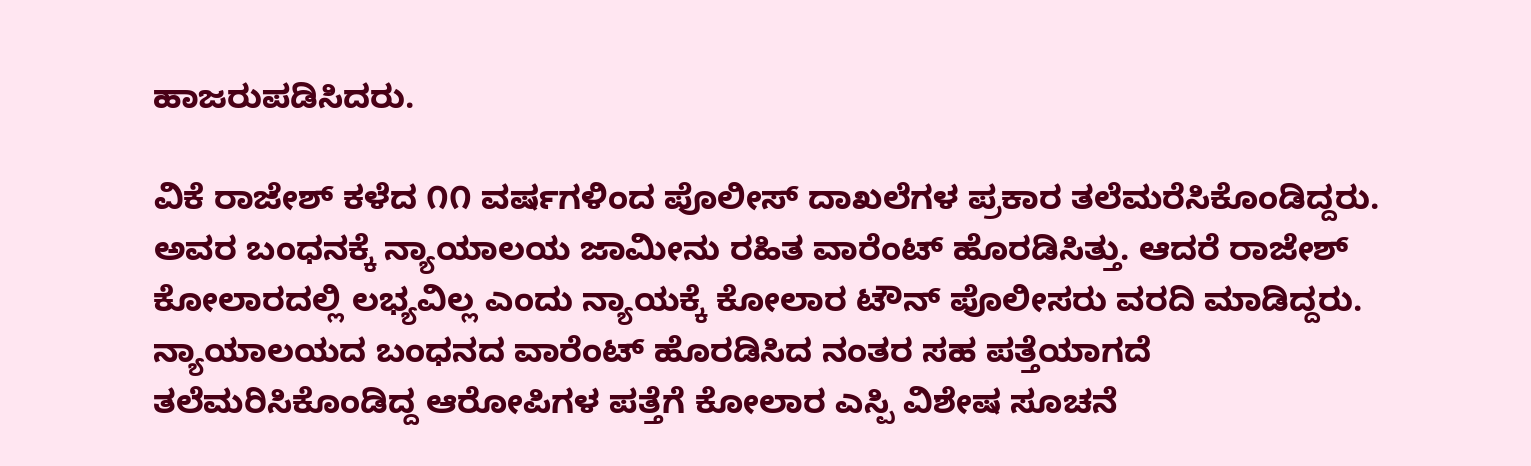ಹಾಜರುಪಡಿಸಿದರು.

ವಿಕೆ ರಾಜೇಶ್ ಕಳೆದ ೧೧ ವರ್ಷಗಳಿಂದ ಪೊಲೀಸ್ ದಾಖಲೆಗಳ ಪ್ರಕಾರ ತಲೆಮರೆಸಿಕೊಂಡಿದ್ದರು. ಅವರ ಬಂಧನಕ್ಕೆ ನ್ಯಾಯಾಲಯ ಜಾಮೀನು ರಹಿತ ವಾರೆಂಟ್ ಹೊರಡಿಸಿತ್ತು. ಆದರೆ ರಾಜೇಶ್ ಕೋಲಾರದಲ್ಲಿ ಲಭ್ಯವಿಲ್ಲ ಎಂದು ನ್ಯಾಯಕ್ಕೆ ಕೋಲಾರ ಟೌನ್ ಪೊಲೀಸರು ವರದಿ ಮಾಡಿದ್ದರು. ನ್ಯಾಯಾಲಯದ ಬಂಧನದ ವಾರೆಂಟ್ ಹೊರಡಿಸಿದ ನಂತರ ಸಹ ಪತ್ತೆಯಾಗದೆ ತಲೆಮರಿಸಿಕೊಂಡಿದ್ದ ಆರೋಪಿಗಳ ಪತ್ತೆಗೆ ಕೋಲಾರ ಎಸ್ಪಿ ವಿಶೇಷ ಸೂಚನೆ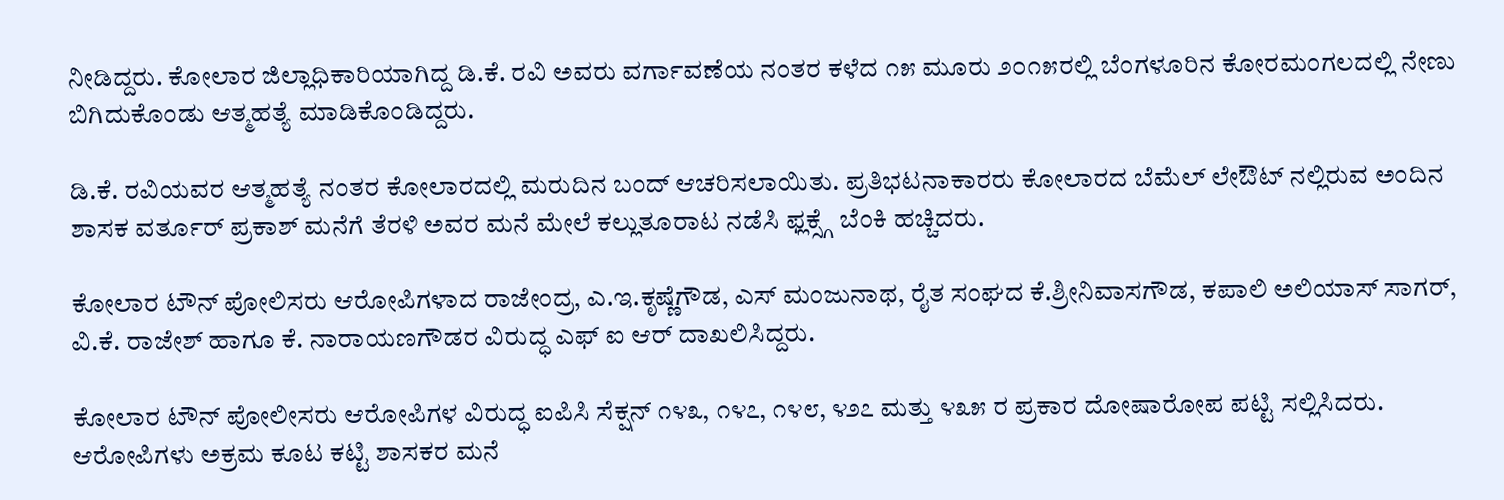ನೀಡಿದ್ದರು. ಕೋಲಾರ ಜಿಲ್ಲಾಧಿಕಾರಿಯಾಗಿದ್ದ ಡಿ.ಕೆ. ರವಿ ಅವರು ವರ್ಗಾವಣೆಯ ನಂತರ ಕಳೆದ ೧೫ ಮೂರು ೨೦೧೫ರಲ್ಲಿ ಬೆಂಗಳೂರಿನ ಕೋರಮಂಗಲದಲ್ಲಿ ನೇಣು ಬಿಗಿದುಕೊಂಡು ಆತ್ಮಹತ್ಯೆ ಮಾಡಿಕೊಂಡಿದ್ದರು.

ಡಿ.ಕೆ. ರವಿಯವರ ಆತ್ಮಹತ್ಯೆ ನಂತರ ಕೋಲಾರದಲ್ಲಿ ಮರುದಿನ ಬಂದ್ ಆಚರಿಸಲಾಯಿತು. ಪ್ರತಿಭಟನಾಕಾರರು ಕೋಲಾರದ ಬೆಮೆಲ್ ಲೇಔಟ್ ನಲ್ಲಿರುವ ಅಂದಿನ ಶಾಸಕ ವರ್ತೂರ್ ಪ್ರಕಾಶ್ ಮನೆಗೆ ತೆರಳಿ ಅವರ ಮನೆ ಮೇಲೆ ಕಲ್ಲುತೂರಾಟ ನಡೆಸಿ ಫ್ಲಕ್ಸ್ಗೆ ಬೆಂಕಿ ಹಚ್ಚಿದರು.

ಕೋಲಾರ ಟೌನ್ ಪೋಲಿಸರು ಆರೋಪಿಗಳಾದ ರಾಜೇಂದ್ರ, ಎ.ಇ.ಕೃಷ್ಣೆಗೌಡ, ಎಸ್ ಮಂಜುನಾಥ, ರೈತ ಸಂಘದ ಕೆ.ಶ್ರೀನಿವಾಸಗೌಡ, ಕಪಾಲಿ ಅಲಿಯಾಸ್ ಸಾಗರ್, ವಿ.ಕೆ. ರಾಜೇಶ್ ಹಾಗೂ ಕೆ. ನಾರಾಯಣಗೌಡರ ವಿರುದ್ಧ ಎಫ್ ಐ ಆರ್ ದಾಖಲಿಸಿದ್ದರು.

ಕೋಲಾರ ಟೌನ್ ಪೋಲೀಸರು ಆರೋಪಿಗಳ ವಿರುದ್ಧ ಐಪಿಸಿ ಸೆಕ್ಷನ್ ೧೪೩, ೧೪೭, ೧೪೮, ೪೨೭ ಮತ್ತು ೪೩೫ ರ ಪ್ರಕಾರ ದೋಷಾರೋಪ ಪಟ್ಟಿ ಸಲ್ಲಿಸಿದರು. ಆರೋಪಿಗಳು ಅಕ್ರಮ ಕೂಟ ಕಟ್ಟಿ ಶಾಸಕರ ಮನೆ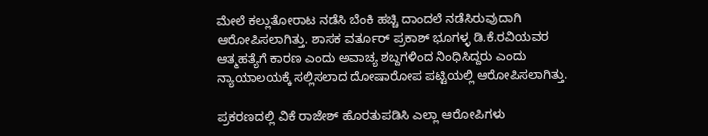ಮೇಲೆ ಕಲ್ಲುತೋರಾಟ ನಡೆಸಿ ಬೆಂಕಿ ಹಚ್ಚಿ ದಾಂದಲೆ ನಡೆಸಿರುವುದಾಗಿ ಆರೋಪಿಸಲಾಗಿತ್ತು. ಶಾಸಕ ವರ್ತೂರ್ ಪ್ರಕಾಶ್ ಭೂಗಳ್ಳ ಡಿ.ಕೆ.ರವಿಯವರ ಆತ್ಮಹತ್ಯೆಗೆ ಕಾರಣ ಎಂದು ಅವಾಚ್ಯ ಶಬ್ದಗಳಿಂದ ನಿಂಧಿಸಿದ್ದರು ಎಂದು ನ್ಯಾಯಾಲಯಕ್ಕೆ ಸಲ್ಲಿಸಲಾದ ದೋಷಾರೋಪ ಪಟ್ಟಿಯಲ್ಲಿ ಆರೋಪಿಸಲಾಗಿತ್ತು.

ಪ್ರಕರಣದಲ್ಲಿ ವಿಕೆ ರಾಜೇಶ್ ಹೊರತುಪಡಿಸಿ ಎಲ್ಲಾ ಆರೋಪಿಗಳು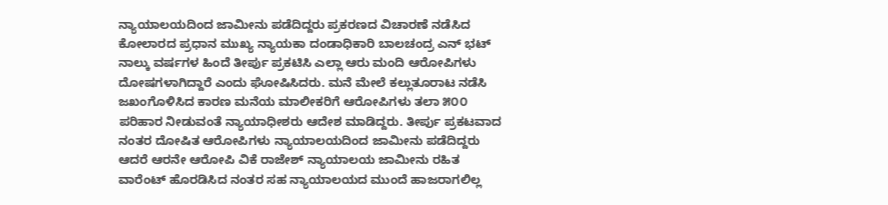ನ್ಯಾಯಾಲಯದಿಂದ ಜಾಮೀನು ಪಡೆದಿದ್ದರು ಪ್ರಕರಣದ ವಿಚಾರಣೆ ನಡೆಸಿದ ಕೋಲಾರದ ಪ್ರಧಾನ ಮುಖ್ಯ ನ್ಯಾಯಕಾ ದಂಡಾಧಿಕಾರಿ ಬಾಲಚಂದ್ರ ಎನ್ ಭಟ್ ನಾಲ್ಕು ವರ್ಷಗಳ ಹಿಂದೆ ತೀರ್ಪು ಪ್ರಕಟಿಸಿ ಎಲ್ಲಾ ಆರು ಮಂದಿ ಆರೋಪಿಗಳು ದೋಷಗಳಾಗಿದ್ದಾರೆ ಎಂದು ಘೋಷಿಸಿದರು. ಮನೆ ಮೇಲೆ ಕಲ್ಲುತೂರಾಟ ನಡೆಸಿ ಜಖಂಗೊಳಿಸಿದ ಕಾರಣ ಮನೆಯ ಮಾಲೀಕರಿಗೆ ಆರೋಪಿಗಳು ತಲಾ ೫೦೦ ಪರಿಹಾರ ನೀಡುವಂತೆ ನ್ಯಾಯಾಧೀಶರು ಆದೇಶ ಮಾಡಿದ್ದರು. ತೀರ್ಪು ಪ್ರಕಟವಾದ ನಂತರ ದೋಷಿತ ಆರೋಪಿಗಳು ನ್ಯಾಯಾಲಯದಿಂದ ಜಾಮೀನು ಪಡೆದಿದ್ದರು ಆದರೆ ಆರನೇ ಆರೋಪಿ ವಿಕೆ ರಾಜೇಶ್ ನ್ಯಾಯಾಲಯ ಜಾಮೀನು ರಹಿತ ವಾರೆಂಟ್ ಹೊರಡಿಸಿದ ನಂತರ ಸಹ ನ್ಯಾಯಾಲಯದ ಮುಂದೆ ಹಾಜರಾಗಲಿಲ್ಲ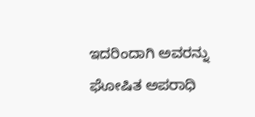ಇದರಿಂದಾಗಿ ಅವರನ್ನು ಘೋಷಿತ ಅಪರಾಧಿ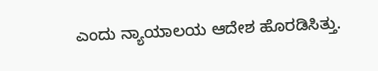ಎಂದು ನ್ಯಾಯಾಲಯ ಆದೇಶ ಹೊರಡಿಸಿತ್ತು.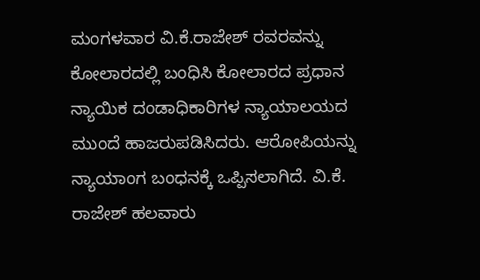ಮಂಗಳವಾರ ವಿ.ಕೆ.ರಾಜೇಶ್ ರವರವನ್ನು ಕೋಲಾರದಲ್ಲಿ ಬಂಧಿಸಿ ಕೋಲಾರದ ಪ್ರಧಾನ ನ್ಯಾಯಿಕ ದಂಡಾಧಿಕಾರಿಗಳ ನ್ಯಾಯಾಲಯದ ಮುಂದೆ ಹಾಜರುಪಡಿಸಿದರು. ಆರೋಪಿಯನ್ನು ನ್ಯಾಯಾಂಗ ಬಂಧನಕ್ಕೆ ಒಪ್ಪಿಸಲಾಗಿದೆ. ವಿ.ಕೆ. ರಾಜೇಶ್ ಹಲವಾರು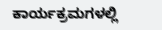ಕಾರ್ಯಕ್ರಮಗಳಲ್ಲಿ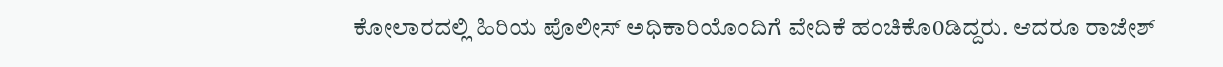ಕೋಲಾರದಲ್ಲಿ ಹಿರಿಯ ಪೊಲೀಸ್ ಅಧಿಕಾರಿಯೊಂದಿಗೆ ವೇದಿಕೆ ಹಂಚಿಕೊ0ಡಿದ್ದರು. ಆದರೂ ರಾಜೇಶ್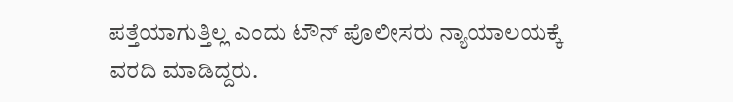ಪತ್ತೆಯಾಗುತ್ತಿಲ್ಲ ಎಂದು ಟೌನ್ ಪೊಲೀಸರು ನ್ಯಾಯಾಲಯಕ್ಕೆ ವರದಿ ಮಾಡಿದ್ದರು.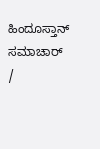ಹಿಂದೂಸ್ತಾನ್ ಸಮಾಚಾರ್ /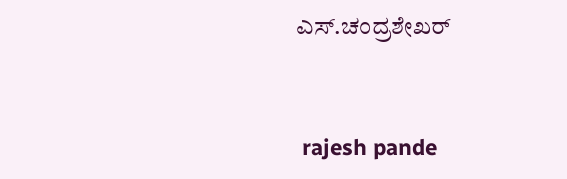ಎಸ್.ಚಂದ್ರಶೇಖರ್


 rajesh pande